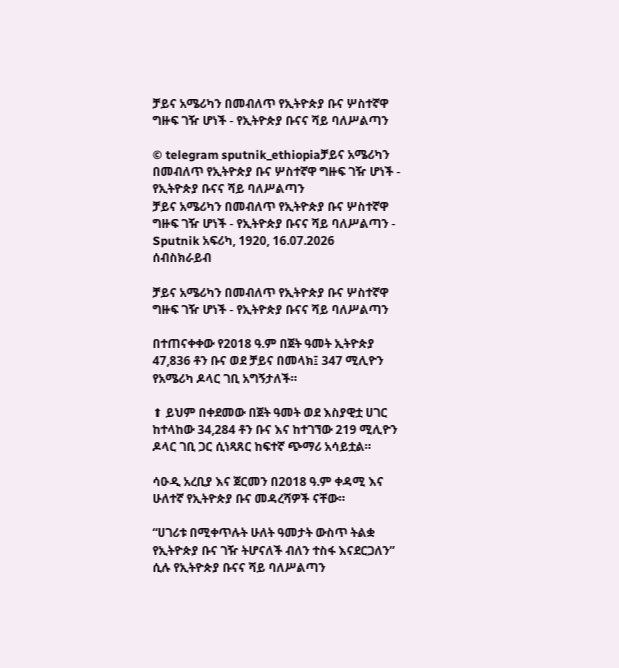ቻይና አሜሪካን በመብለጥ የኢትዮጵያ ቡና ሦስተኛዋ ግዙፍ ገዥ ሆነች - የኢትዮጵያ ቡናና ሻይ ባለሥልጣን

© telegram sputnik_ethiopiaቻይና አሜሪካን በመብለጥ የኢትዮጵያ ቡና ሦስተኛዋ ግዙፍ ገዥ ሆነች - የኢትዮጵያ ቡናና ሻይ ባለሥልጣን
ቻይና አሜሪካን በመብለጥ የኢትዮጵያ ቡና ሦስተኛዋ ግዙፍ ገዥ ሆነች - የኢትዮጵያ ቡናና ሻይ ባለሥልጣን - Sputnik አፍሪካ, 1920, 16.07.2026
ሰብስክራይብ

ቻይና አሜሪካን በመብለጥ የኢትዮጵያ ቡና ሦስተኛዋ ግዙፍ ገዥ ሆነች - የኢትዮጵያ ቡናና ሻይ ባለሥልጣን

በተጠናቀቀው የ2018 ዓ.ም በጀት ዓመት ኢትዮጵያ 47,836 ቶን ቡና ወደ ቻይና በመላክ፤ 347 ሚሊዮን የአሜሪካ ዶላር ገቢ አግኝታለች።

⬆ ይህም በቀደመው በጀት ዓመት ወደ እስያዊቷ ሀገር ከተላከው 34,284 ቶን ቡና እና ከተገኘው 219 ሚሊዮን ዶላር ገቢ ጋር ሲነጻጸር ከፍተኛ ጭማሪ አሳይቷል።

ሳዑዲ አረቢያ እና ጀርመን በ2018 ዓ.ም ቀዳሚ እና ሁለተኛ የኢትዮጵያ ቡና መዳረሻዎች ናቸው።

“ሀገሪቱ በሚቀጥሉት ሁለት ዓመታት ውስጥ ትልቋ የኢትዮጵያ ቡና ገዥ ትሆናለች ብለን ተስፋ እናደርጋለን” ሲሉ የኢትዮጵያ ቡናና ሻይ ባለሥልጣን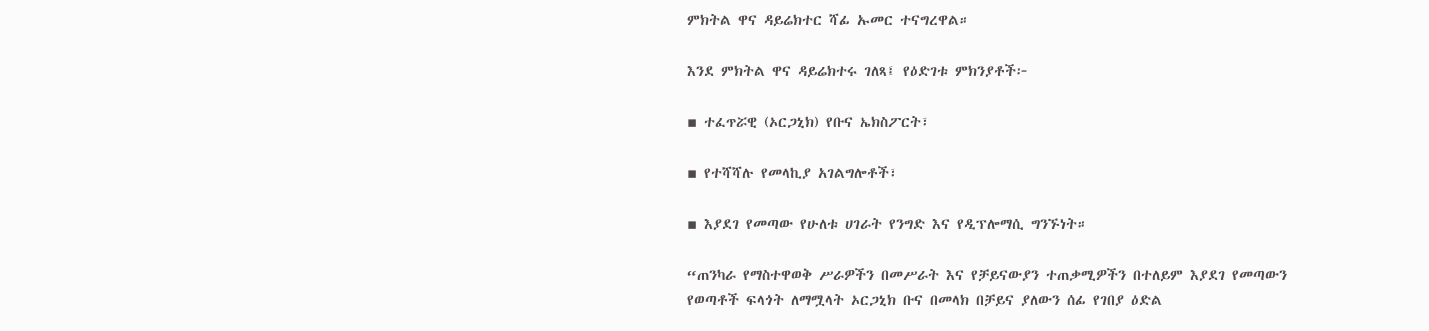ምክትል ዋና ዳይሬክተር ሻፊ ኡመር ተናግረዋል።

እንደ ምክትል ዋና ዳይሬክተሩ ገለጻ፤ የዕድገቱ ምክንያቶች፦

▪ ተፈጥሯዊ (ኦርጋኒክ) የቡና ኤክስፖርት፣

▪ የተሻሻሉ የመላኪያ አገልግሎቶች፣

▪ እያደገ የመጣው የሁለቱ ሀገራት የንግድ እና የዲፕሎማሲ ግንኙነት።

“ጠንካራ የማስተዋወቅ ሥራዎችን በመሥራት እና የቻይናውያን ተጠቃሚዎችን በተለይም እያደገ የመጣውን የወጣቶች ፍላጎት ለማሟላት ኦርጋኒክ ቡና በመላክ በቻይና ያለውን ሰፊ የገበያ ዕድል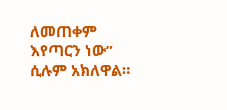ለመጠቀም እየጣርን ነው” ሲሉም አክለዋል።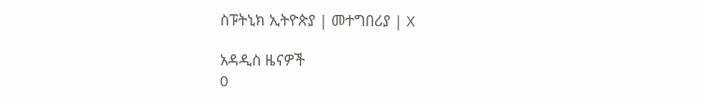ስፑትኒክ ኢትዮጵያ | መተግበሪያ | X

አዳዲስ ዜናዎች
0